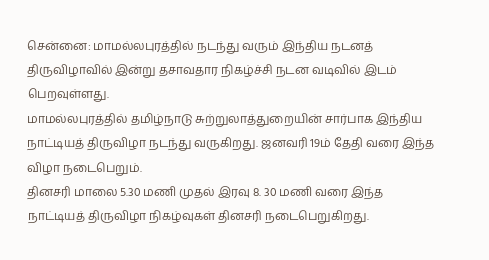சென்னை: மாமல்லபுரத்தில் நடந்து வரும் இந்திய நடனத் திருவிழாவில் இன்று தசாவதார நிகழ்ச்சி நடன வடிவில் இடம் பெறவுள்ளது.
மாமல்லபுரத்தில் தமிழ்நாடு சுற்றுலாத்துறையின் சார்பாக இந்திய நாட்டியத் திருவிழா நடந்து வருகிறது. ஜனவரி 19ம் தேதி வரை இந்த விழா நடைபெறும்.
தினசரி மாலை 5.30 மணி முதல் இரவு 8. 30 மணி வரை இந்த நாட்டியத் திருவிழா நிகழ்வுகள் தினசரி நடைபெறுகிறது.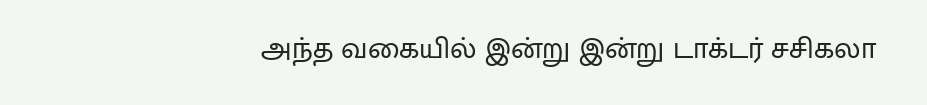அந்த வகையில் இன்று இன்று டாக்டர் சசிகலா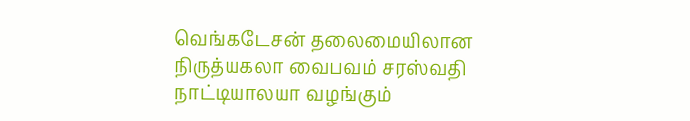வெங்கடேசன் தலைமையிலான நிருத்யகலா வைபவம் சரஸ்வதி நாட்டியாலயா வழங்கும்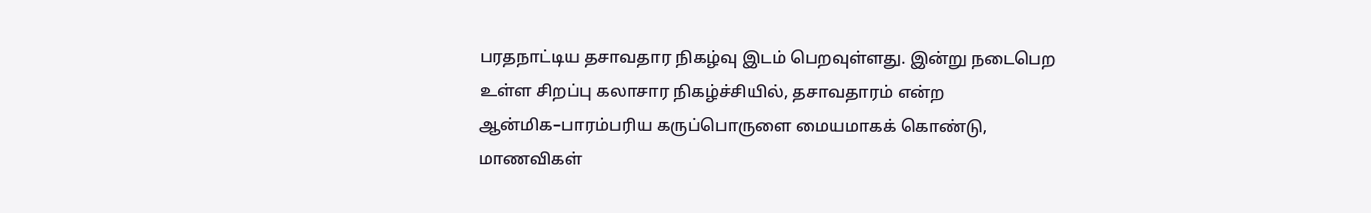பரதநாட்டிய தசாவதார நிகழ்வு இடம் பெறவுள்ளது. இன்று நடைபெற உள்ள சிறப்பு கலாசார நிகழ்ச்சியில், தசாவதாரம் என்ற ஆன்மிக–பாரம்பரிய கருப்பொருளை மையமாகக் கொண்டு, மாணவிகள்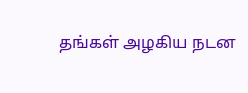தங்கள் அழகிய நடன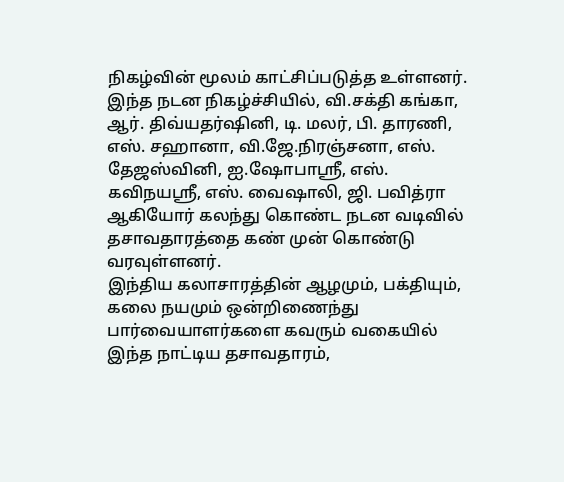நிகழ்வின் மூலம் காட்சிப்படுத்த உள்ளனர்.
இந்த நடன நிகழ்ச்சியில், வி.சக்தி கங்கா, ஆர். திவ்யதர்ஷினி, டி. மலர், பி. தாரணி, எஸ். சஹானா, வி.ஜே.நிரஞ்சனா, எஸ். தேஜஸ்வினி, ஐ.ஷோபாஸ்ரீ, எஸ். கவிநயஸ்ரீ, எஸ். வைஷாலி, ஜி. பவித்ரா ஆகியோர் கலந்து கொண்ட நடன வடிவில் தசாவதாரத்தை கண் முன் கொண்டு வரவுள்ளனர்.
இந்திய கலாசாரத்தின் ஆழமும், பக்தியும், கலை நயமும் ஒன்றிணைந்து பார்வையாளர்களை கவரும் வகையில் இந்த நாட்டிய தசாவதாரம்,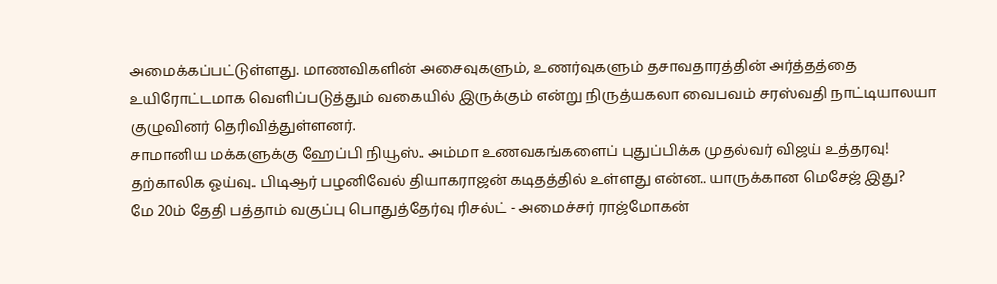அமைக்கப்பட்டுள்ளது. மாணவிகளின் அசைவுகளும், உணர்வுகளும் தசாவதாரத்தின் அர்த்தத்தை உயிரோட்டமாக வெளிப்படுத்தும் வகையில் இருக்கும் என்று நிருத்யகலா வைபவம் சரஸ்வதி நாட்டியாலயா குழுவினர் தெரிவித்துள்ளனர்.
சாமானிய மக்களுக்கு ஹேப்பி நியூஸ்.. அம்மா உணவகங்களைப் புதுப்பிக்க முதல்வர் விஜய் உத்தரவு!
தற்காலிக ஓய்வு.. பிடிஆர் பழனிவேல் தியாகராஜன் கடிதத்தில் உள்ளது என்ன.. யாருக்கான மெசேஜ் இது?
மே 20ம் தேதி பத்தாம் வகுப்பு பொதுத்தேர்வு ரிசல்ட் - அமைச்சர் ராஜ்மோகன்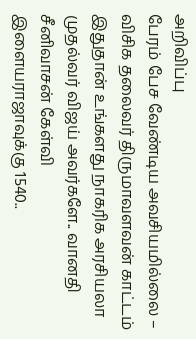அறிவிப்பு
பேரம் பேச வேண்டிய அவசியமில்லை – விசிக தலைவர் திருமாவளவன் காட்டம்
இதுதான் உங்களது நாகரிக அரசியலா முதல்வர் விஜய் அவர்களே.. வானதி சீனிவாசன் கேள்வி
இளையராஜாவுக்கு 1540..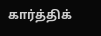கார்த்திக்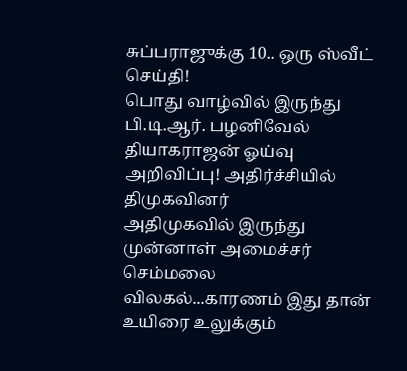சுப்பராஜுக்கு 10.. ஒரு ஸ்வீட் செய்தி!
பொது வாழ்வில் இருந்து பி.டி.ஆர். பழனிவேல் தியாகராஜன் ஓய்வு அறிவிப்பு! அதிர்ச்சியில் திமுகவினர்
அதிமுகவில் இருந்து முன்னாள் அமைச்சர் செம்மலை விலகல்...காரணம் இது தான்
உயிரை உலுக்கும்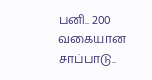பனி.. 200 வகையான சாப்பாடு..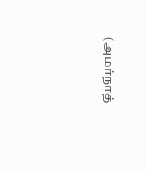(அமர்நாத்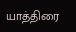யாத்திரை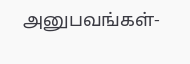அனுபவங்கள்-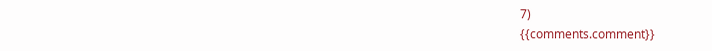7)
{{comments.comment}}